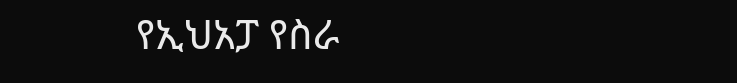የኢህአፓ የስራ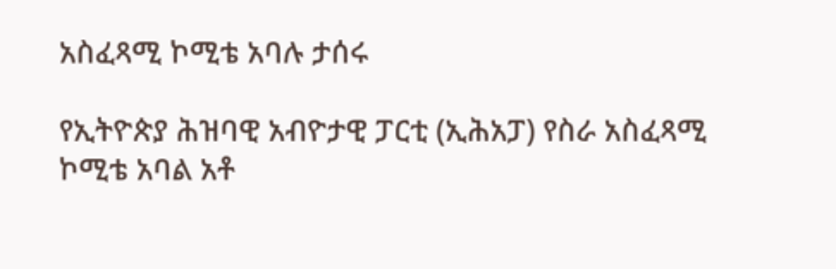አስፈጻሚ ኮሚቴ አባሉ ታሰሩ

የኢትዮጵያ ሕዝባዊ አብዮታዊ ፓርቲ (ኢሕአፓ) የስራ አስፈጻሚ ኮሚቴ አባል አቶ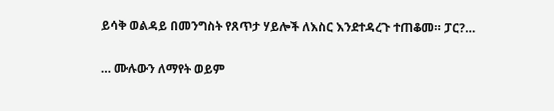ይሳቅ ወልዳይ በመንግስት የጸጥታ ሃይሎች ለእስር እንደተዳረጉ ተጠቆመ። ፓር?…

… ሙሉውን ለማየት ወይም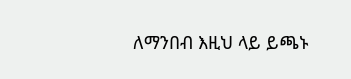ለማንበብ እዚህ ላይ ይጫኑ